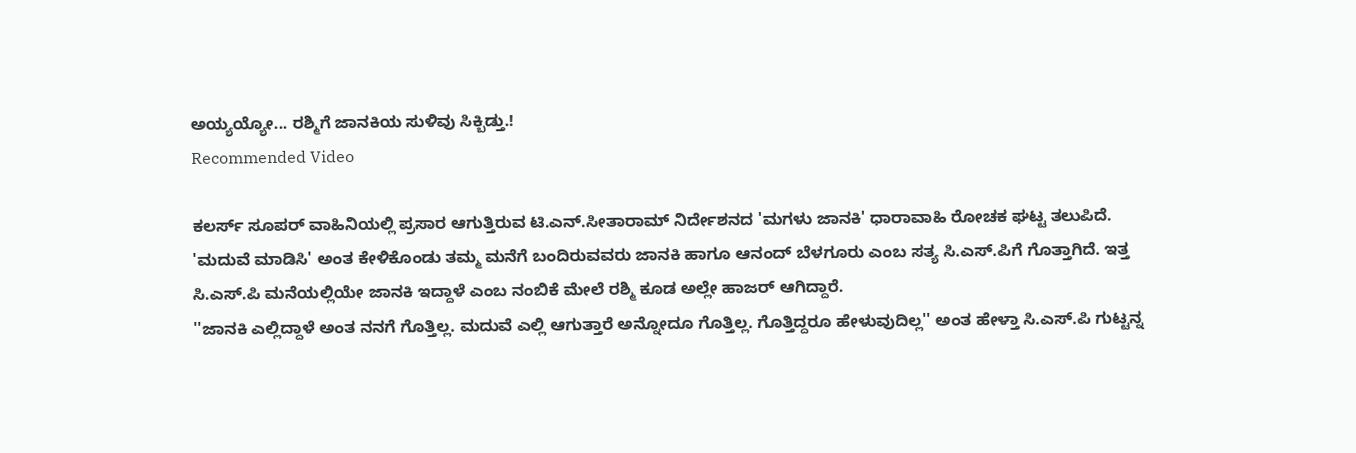ಅಯ್ಯಯ್ಯೋ... ರಶ್ಮಿಗೆ ಜಾನಕಿಯ ಸುಳಿವು ಸಿಕ್ಬಿಡ್ತು.!
Recommended Video

ಕಲರ್ಸ್ ಸೂಪರ್ ವಾಹಿನಿಯಲ್ಲಿ ಪ್ರಸಾರ ಆಗುತ್ತಿರುವ ಟಿ.ಎನ್.ಸೀತಾರಾಮ್ ನಿರ್ದೇಶನದ 'ಮಗಳು ಜಾನಕಿ' ಧಾರಾವಾಹಿ ರೋಚಕ ಘಟ್ಟ ತಲುಪಿದೆ.
'ಮದುವೆ ಮಾಡಿಸಿ' ಅಂತ ಕೇಳಿಕೊಂಡು ತಮ್ಮ ಮನೆಗೆ ಬಂದಿರುವವರು ಜಾನಕಿ ಹಾಗೂ ಆನಂದ್ ಬೆಳಗೂರು ಎಂಬ ಸತ್ಯ ಸಿ.ಎಸ್.ಪಿಗೆ ಗೊತ್ತಾಗಿದೆ. ಇತ್ತ ಸಿ.ಎಸ್.ಪಿ ಮನೆಯಲ್ಲಿಯೇ ಜಾನಕಿ ಇದ್ದಾಳೆ ಎಂಬ ನಂಬಿಕೆ ಮೇಲೆ ರಶ್ಮಿ ಕೂಡ ಅಲ್ಲೇ ಹಾಜರ್ ಆಗಿದ್ದಾರೆ.
''ಜಾನಕಿ ಎಲ್ಲಿದ್ದಾಳೆ ಅಂತ ನನಗೆ ಗೊತ್ತಿಲ್ಲ. ಮದುವೆ ಎಲ್ಲಿ ಆಗುತ್ತಾರೆ ಅನ್ನೋದೂ ಗೊತ್ತಿಲ್ಲ. ಗೊತ್ತಿದ್ದರೂ ಹೇಳುವುದಿಲ್ಲ'' ಅಂತ ಹೇಳ್ತಾ ಸಿ.ಎಸ್.ಪಿ ಗುಟ್ಟನ್ನ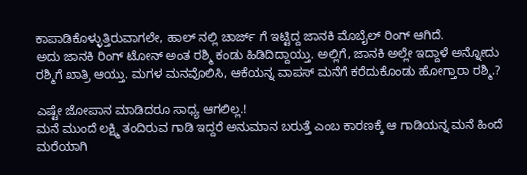ಕಾಪಾಡಿಕೊಳ್ಳುತ್ತಿರುವಾಗಲೇ, ಹಾಲ್ ನಲ್ಲಿ ಚಾರ್ಜ್ ಗೆ ಇಟ್ಟಿದ್ದ ಜಾನಕಿ ಮೊಬೈಲ್ ರಿಂಗ್ ಆಗಿದೆ.
ಅದು ಜಾನಕಿ ರಿಂಗ್ ಟೋನ್ ಅಂತ ರಶ್ಮಿ ಕಂಡು ಹಿಡಿದಿದ್ದಾಯ್ತು. ಅಲ್ಲಿಗೆ, ಜಾನಕಿ ಅಲ್ಲೇ ಇದ್ದಾಳೆ ಅನ್ನೋದು ರಶ್ಮಿಗೆ ಖಾತ್ರಿ ಆಯ್ತು. ಮಗಳ ಮನವೊಲಿಸಿ, ಆಕೆಯನ್ನ ವಾಪಸ್ ಮನೆಗೆ ಕರೆದುಕೊಂಡು ಹೋಗ್ತಾರಾ ರಶ್ಮಿ.?

ಎಷ್ಟೇ ಜೋಪಾನ ಮಾಡಿದರೂ ಸಾಧ್ಯ ಆಗಲಿಲ್ಲ.!
ಮನೆ ಮುಂದೆ ಲಕ್ಷ್ಮಿ ತಂದಿರುವ ಗಾಡಿ ಇದ್ದರೆ ಅನುಮಾನ ಬರುತ್ತೆ ಎಂಬ ಕಾರಣಕ್ಕೆ ಆ ಗಾಡಿಯನ್ನ ಮನೆ ಹಿಂದೆ ಮರೆಯಾಗಿ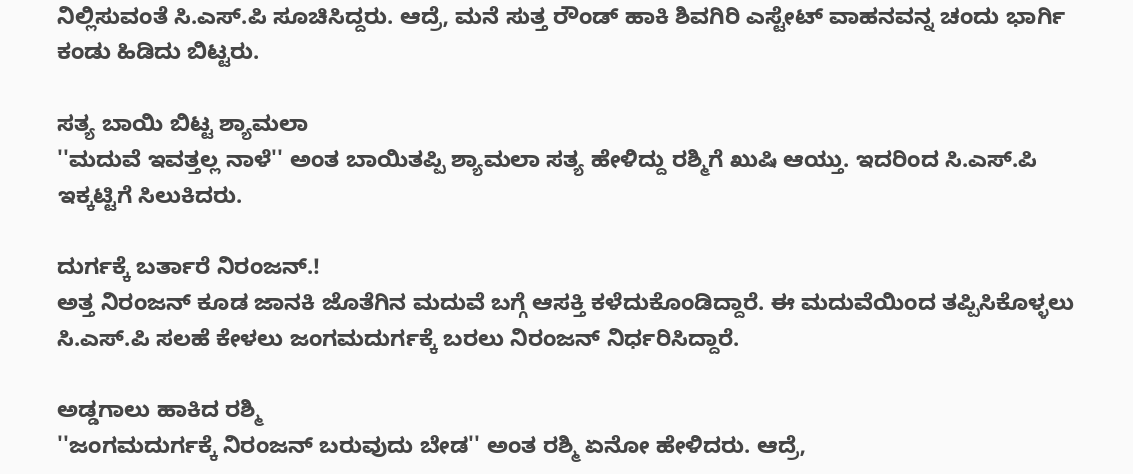ನಿಲ್ಲಿಸುವಂತೆ ಸಿ.ಎಸ್.ಪಿ ಸೂಚಿಸಿದ್ದರು. ಆದ್ರೆ, ಮನೆ ಸುತ್ತ ರೌಂಡ್ ಹಾಕಿ ಶಿವಗಿರಿ ಎಸ್ಟೇಟ್ ವಾಹನವನ್ನ ಚಂದು ಭಾರ್ಗಿ ಕಂಡು ಹಿಡಿದು ಬಿಟ್ಟರು.

ಸತ್ಯ ಬಾಯಿ ಬಿಟ್ಟ ಶ್ಯಾಮಲಾ
''ಮದುವೆ ಇವತ್ತಲ್ಲ ನಾಳೆ'' ಅಂತ ಬಾಯಿತಪ್ಪಿ ಶ್ಯಾಮಲಾ ಸತ್ಯ ಹೇಳಿದ್ದು ರಶ್ಮಿಗೆ ಖುಷಿ ಆಯ್ತು. ಇದರಿಂದ ಸಿ.ಎಸ್.ಪಿ ಇಕ್ಕಟ್ಟಿಗೆ ಸಿಲುಕಿದರು.

ದುರ್ಗಕ್ಕೆ ಬರ್ತಾರೆ ನಿರಂಜನ್.!
ಅತ್ತ ನಿರಂಜನ್ ಕೂಡ ಜಾನಕಿ ಜೊತೆಗಿನ ಮದುವೆ ಬಗ್ಗೆ ಆಸಕ್ತಿ ಕಳೆದುಕೊಂಡಿದ್ದಾರೆ. ಈ ಮದುವೆಯಿಂದ ತಪ್ಪಿಸಿಕೊಳ್ಳಲು ಸಿ.ಎಸ್.ಪಿ ಸಲಹೆ ಕೇಳಲು ಜಂಗಮದುರ್ಗಕ್ಕೆ ಬರಲು ನಿರಂಜನ್ ನಿರ್ಧರಿಸಿದ್ದಾರೆ.

ಅಡ್ಡಗಾಲು ಹಾಕಿದ ರಶ್ಮಿ
''ಜಂಗಮದುರ್ಗಕ್ಕೆ ನಿರಂಜನ್ ಬರುವುದು ಬೇಡ'' ಅಂತ ರಶ್ಮಿ ಏನೋ ಹೇಳಿದರು. ಆದ್ರೆ,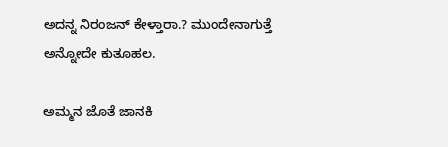ಅದನ್ನ ನಿರಂಜನ್ ಕೇಳ್ತಾರಾ.? ಮುಂದೇನಾಗುತ್ತೆ ಅನ್ನೋದೇ ಕುತೂಹಲ.

ಅಮ್ಮನ ಜೊತೆ ಜಾನಕಿ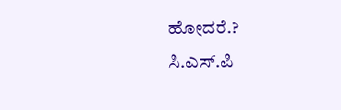ಹೋದರೆ.?
ಸಿ.ಎಸ್.ಪಿ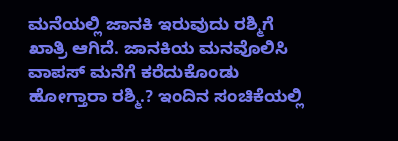ಮನೆಯಲ್ಲಿ ಜಾನಕಿ ಇರುವುದು ರಶ್ಮಿಗೆ ಖಾತ್ರಿ ಆಗಿದೆ. ಜಾನಕಿಯ ಮನವೊಲಿಸಿ ವಾಪಸ್ ಮನೆಗೆ ಕರೆದುಕೊಂಡು ಹೋಗ್ತಾರಾ ರಶ್ಮಿ.? ಇಂದಿನ ಸಂಚಿಕೆಯಲ್ಲಿ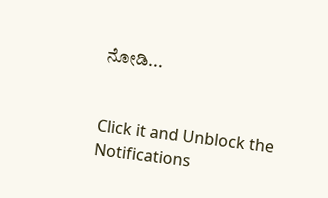ನೋಡಿ...


Click it and Unblock the Notifications